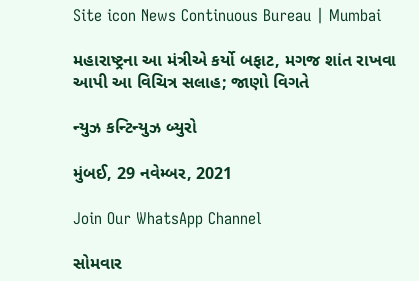Site icon News Continuous Bureau | Mumbai

મહારાષ્ટ્રના આ મંત્રીએ કર્યો બફાટ, મગજ શાંત રાખવા આપી આ વિચિત્ર સલાહ; જાણો વિગતે

ન્યુઝ કન્ટિન્યુઝ બ્યુરો

મુંબઈ, 29 નવેમ્બર, 2021

Join Our WhatsApp Channel

સોમવાર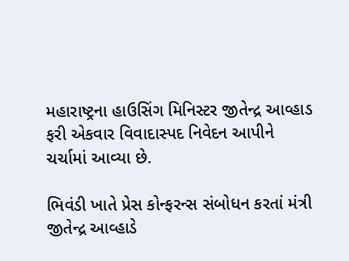મહારાષ્ટ્રના હાઉસિંગ મિનિસ્ટર જીતેન્દ્ર આવ્હાડ ફરી એકવાર વિવાદાસ્પદ નિવેદન આપીને ચર્ચામાં આવ્યા છે.

ભિવંડી ખાતે પ્રેસ કોન્ફરન્સ સંબોધન કરતાં મંત્રી જીતેન્દ્ર આવ્હાડે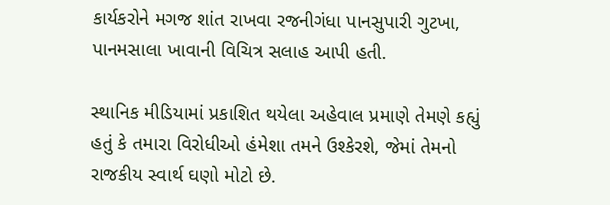કાર્યકરોને મગજ શાંત રાખવા રજનીગંધા પાનસુપારી ગુટખા, પાનમસાલા ખાવાની વિચિત્ર સલાહ આપી હતી.

સ્થાનિક મીડિયામાં પ્રકાશિત થયેલા અહેવાલ પ્રમાણે તેમણે કહ્યું હતું કે તમારા વિરોધીઓ હંમેશા તમને ઉશ્કેરશે, જેમાં તેમનો રાજકીય સ્વાર્થ ઘણો મોટો છે.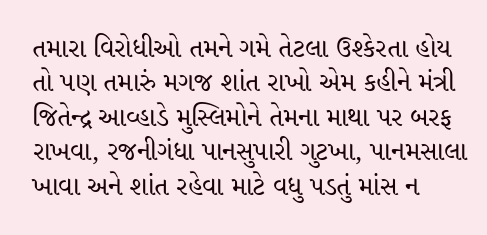તમારા વિરોધીઓ તમને ગમે તેટલા ઉશ્કેરતા હોય તો પણ તમારું મગજ શાંત રાખો એમ કહીને મંત્રી જિતેન્દ્ર આવ્હાડે મુસ્લિમોને તેમના માથા પર બરફ રાખવા, રજનીગંધા પાનસુપારી ગુટખા, પાનમસાલા ખાવા અને શાંત રહેવા માટે વધુ પડતું માંસ ન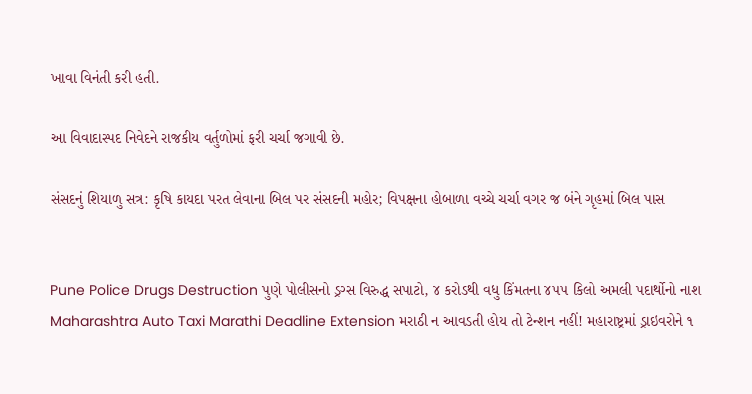ખાવા વિનંતી કરી હતી.

આ વિવાદાસ્પદ નિવેદને રાજકીય વર્તુળોમાં ફરી ચર્ચા જગાવી છે.

સંસદનું શિયાળુ સત્ર: કૃષિ કાયદા પરત લેવાના બિલ પર સંસદની મહોર; વિપક્ષના હોબાળા વચ્ચે ચર્ચા વગર જ બંને ગૃહમાં બિલ પાસ


Pune Police Drugs Destruction પુણે પોલીસનો ડ્રગ્સ વિરુદ્ધ સપાટો, ૪ કરોડથી વધુ કિંમતના ૪૫૫ કિલો અમલી પદાર્થોનો નાશ
Maharashtra Auto Taxi Marathi Deadline Extension મરાઠી ન આવડતી હોય તો ટેન્શન નહીં! મહારાષ્ટ્રમાં ડ્રાઇવરોને ૧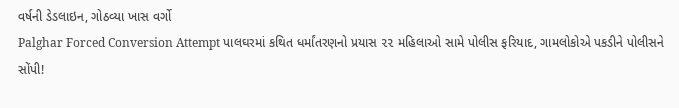વર્ષની ડેડલાઇન, ગોઠવ્યા ખાસ વર્ગો
Palghar Forced Conversion Attempt પાલઘરમાં કથિત ધર્માંતરણનો પ્રયાસ ૨૨ મહિલાઓ સામે પોલીસ ફરિયાદ, ગામલોકોએ પકડીને પોલીસને સોંપી!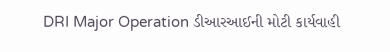DRI Major Operation ડીઆરઆઈની મોટી કાર્યવાહી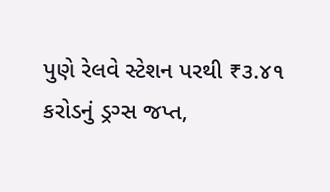પુણે રેલવે સ્ટેશન પરથી ₹૩.૪૧ કરોડનું ડ્રગ્સ જપ્ત,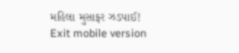મહિલા મુસાફર ઝડપાઈ!
Exit mobile version